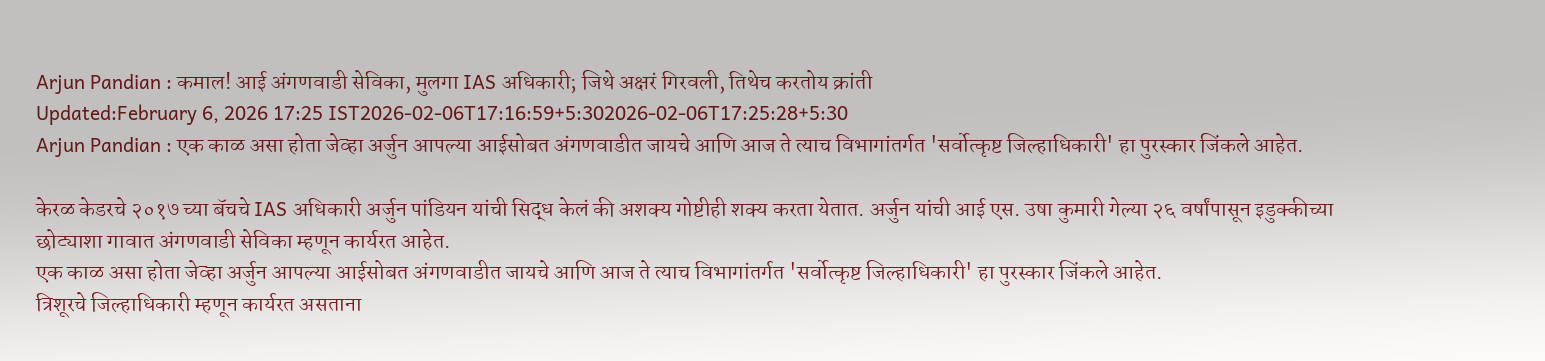Arjun Pandian : कमाल! आई अंगणवाडी सेविका, मुलगा IAS अधिकारी; जिथे अक्षरं गिरवली, तिथेच करतोय क्रांती
Updated:February 6, 2026 17:25 IST2026-02-06T17:16:59+5:302026-02-06T17:25:28+5:30
Arjun Pandian : एक काळ असा होता जेव्हा अर्जुन आपल्या आईसोबत अंगणवाडीत जायचे आणि आज ते त्याच विभागांतर्गत 'सर्वोत्कृष्ट जिल्हाधिकारी' हा पुरस्कार जिंकले आहेत.

केरळ केडरचे २०१७ च्या बॅचचे IAS अधिकारी अर्जुन पांडियन यांची सिद्ध केलं की अशक्य गोष्टीही शक्य करता येतात. अर्जुन यांची आई एस. उषा कुमारी गेल्या २६ वर्षांपासून इडुक्कीच्या छोट्याशा गावात अंगणवाडी सेविका म्हणून कार्यरत आहेत.
एक काळ असा होता जेव्हा अर्जुन आपल्या आईसोबत अंगणवाडीत जायचे आणि आज ते त्याच विभागांतर्गत 'सर्वोत्कृष्ट जिल्हाधिकारी' हा पुरस्कार जिंकले आहेत.
त्रिशूरचे जिल्हाधिकारी म्हणून कार्यरत असताना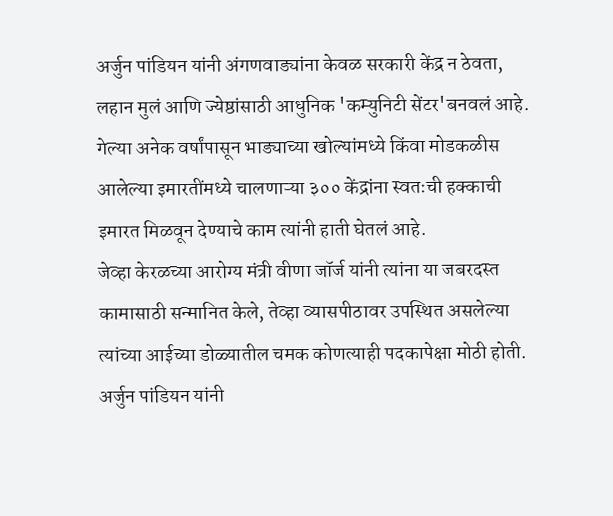अर्जुन पांडियन यांनी अंगणवाड्यांना केवळ सरकारी केंद्र न ठेवता, लहान मुलं आणि ज्येष्ठांसाठी आधुनिक 'कम्युनिटी सेंटर'बनवलं आहे.
गेल्या अनेक वर्षांपासून भाड्याच्या खोल्यांमध्ये किंवा मोडकळीस आलेल्या इमारतींमध्ये चालणाऱ्या ३०० केंद्रांना स्वतःची हक्काची इमारत मिळवून देण्याचे काम त्यांनी हाती घेतलं आहे.
जेव्हा केरळच्या आरोग्य मंत्री वीणा जॉर्ज यांनी त्यांना या जबरदस्त कामासाठी सन्मानित केले, तेव्हा व्यासपीठावर उपस्थित असलेल्या त्यांच्या आईच्या डोळ्यातील चमक कोणत्याही पदकापेक्षा मोठी होती.
अर्जुन पांडियन यांनी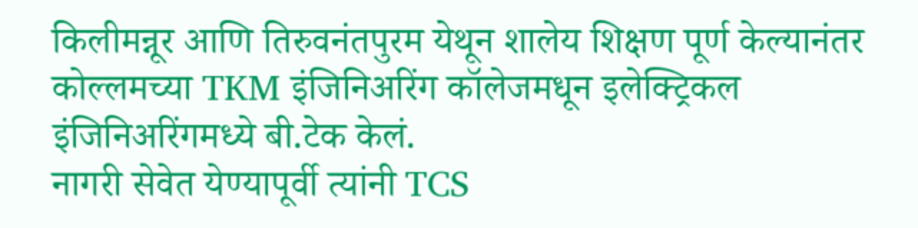किलीमन्नूर आणि तिरुवनंतपुरम येथून शालेय शिक्षण पूर्ण केल्यानंतर कोल्लमच्या TKM इंजिनिअरिंग कॉलेजमधून इलेक्ट्रिकल इंजिनिअरिंगमध्ये बी.टेक केलं.
नागरी सेवेत येण्यापूर्वी त्यांनी TCS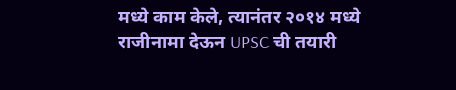मध्ये काम केले, त्यानंतर २०१४ मध्ये राजीनामा देऊन UPSC ची तयारी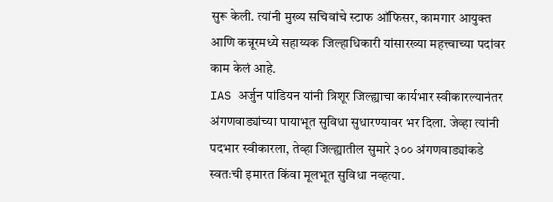सुरू केली. त्यांनी मुख्य सचिवांचे स्टाफ ऑफिसर, कामगार आयुक्त आणि कन्नूरमध्ये सहाय्यक जिल्हाधिकारी यांसारख्या महत्त्वाच्या पदांवर काम केलं आहे.
IAS अर्जुन पांडियन यांनी त्रिशूर जिल्ह्याचा कार्यभार स्वीकारल्यानंतर अंगणवाड्यांच्या पायाभूत सुविधा सुधारण्यावर भर दिला. जेव्हा त्यांनी पदभार स्वीकारला, तेव्हा जिल्ह्यातील सुमारे ३०० अंगणवाड्यांकडे स्वतःची इमारत किंवा मूलभूत सुविधा नव्हत्या.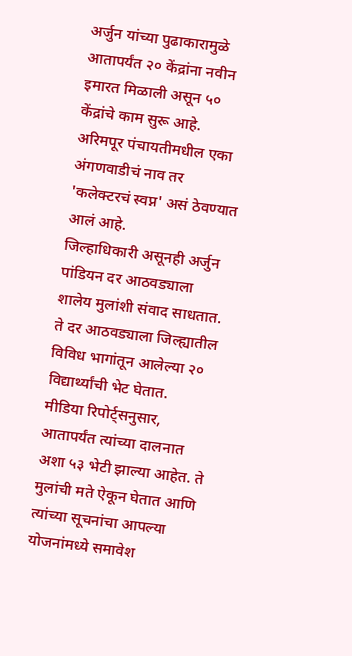अर्जुन यांच्या पुढाकारामुळे आतापर्यंत २० केंद्रांना नवीन इमारत मिळाली असून ५० केंद्रांचे काम सुरू आहे. अरिमपूर पंचायतीमधील एका अंगणवाडीचं नाव तर 'कलेक्टरचं स्वप्न' असं ठेवण्यात आलं आहे.
जिल्हाधिकारी असूनही अर्जुन पांडियन दर आठवड्याला शालेय मुलांशी संवाद साधतात. ते दर आठवड्याला जिल्ह्यातील विविध भागांतून आलेल्या २० विद्यार्थ्यांची भेट घेतात.
मीडिया रिपोर्ट्सनुसार, आतापर्यंत त्यांच्या दालनात अशा ५३ भेटी झाल्या आहेत. ते मुलांची मते ऐकून घेतात आणि त्यांच्या सूचनांचा आपल्या योजनांमध्ये समावेश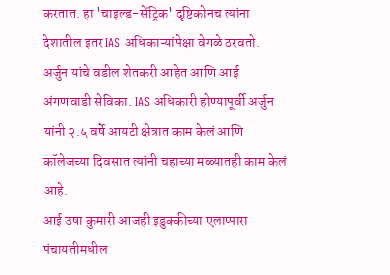करतात. हा 'चाइल्ड-सेंट्रिक' दृष्टिकोनच त्यांना देशातील इतर IAS अधिकाऱ्यांपेक्षा वेगळे ठरवतो.
अर्जुन यांचे वडील शेतकरी आहेत आणि आई अंगणवाडी सेविका. IAS अधिकारी होण्यापूर्वी अर्जुन यांनी २.५ वर्षे आयटी क्षेत्रात काम केलं आणि कॉलेजच्या दिवसात त्यांनी चहाच्या मळ्यातही काम केलं आहे.
आई उषा कुमारी आजही इडुक्कीच्या एलाप्पारा पंचायतीमधील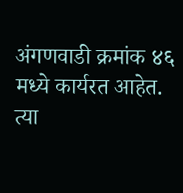अंगणवाडी क्रमांक ४६ मध्ये कार्यरत आहेत. त्या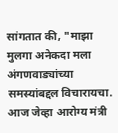सांगतात की, "माझा मुलगा अनेकदा मला अंगणवाड्यांच्या समस्यांबद्दल विचारायचा. आज जेव्हा आरोग्य मंत्री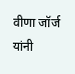वीणा जॉर्ज यांनी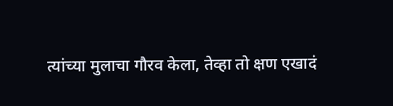त्यांच्या मुलाचा गौरव केला, तेव्हा तो क्षण एखादं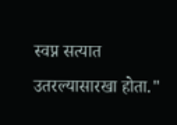स्वप्न सत्यात उतरल्यासारखा होता."